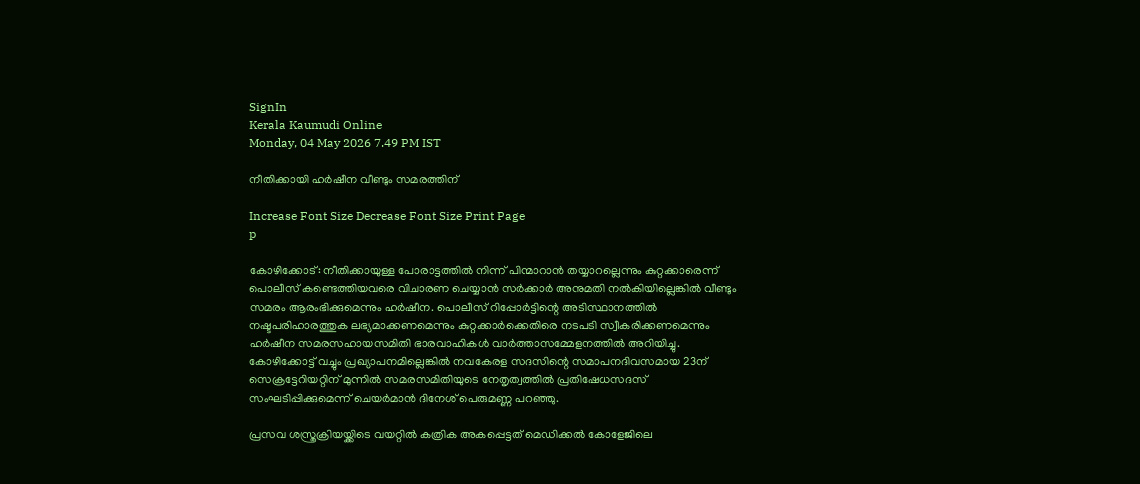SignIn
Kerala Kaumudi Online
Monday, 04 May 2026 7.49 PM IST

നീതിക്കായി ഹർഷീന വീണ്ടും സമരത്തിന്

Increase Font Size Decrease Font Size Print Page
p

കോഴിക്കോട്: നീതിക്കായുള്ള പോരാട്ടത്തിൽ നിന്ന് പിന്മാറാൻ തയ്യാറല്ലെന്നും കുറ്റക്കാരെന്ന് പൊലീസ് കണ്ടെത്തിയവരെ വിചാരണ ചെയ്യാൻ സർക്കാർ അനുമതി നൽകിയില്ലെങ്കിൽ വീണ്ടും സമരം ആരംഭിക്കുമെന്നും ഹർഷീന. പൊലീസ് റിപ്പോർട്ടിന്റെ അടിസ്ഥാനത്തിൽ നഷ്ടപരിഹാരത്തുക ലഭ്യമാക്കണമെന്നും കുറ്റക്കാർക്കെതിരെ നടപടി സ്വീകരിക്കണമെന്നും ഹർഷീന സമരസഹായസമിതി ഭാരവാഹികൾ വാർത്താസമ്മേളനത്തിൽ അറിയിച്ചു. കോഴിക്കോട്ട് വച്ചും പ്രഖ്യാപനമില്ലെങ്കിൽ നവകേരള സദസിന്റെ സമാപനദിവസമായ 23ന് സെക്രട്ടേറിയറ്റിന് മുന്നിൽ സമരസമിതിയുടെ നേതൃത്വത്തിൽ പ്രതിഷേധസദസ് സംഘടിപ്പിക്കുമെന്ന് ചെയർമാൻ ദിനേശ് പെരുമണ്ണ പറഞ്ഞു.

പ്രസവ ശസ്ത്രക്രിയയ്ക്കിടെ വയറ്റിൽ കത്രിക അകപ്പെട്ടത് മെഡിക്കൽ കോളേജിലെ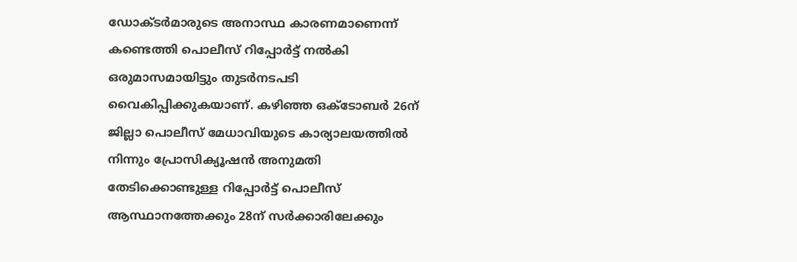ഡോക്ടർമാരുടെ അനാസ്ഥ കാരണമാണെന്ന് കണ്ടെത്തി പൊലീസ് റിപ്പോർട്ട് നൽകി ഒരുമാസമായിട്ടും തുടർനടപടി വൈകിപ്പിക്കുകയാണ്. കഴിഞ്ഞ ഒക്ടോബർ 26ന് ജില്ലാ പൊലീസ് മേധാവിയുടെ കാര്യാലയത്തിൽ നിന്നും പ്രോസിക്യൂഷൻ അനുമതി തേടിക്കൊണ്ടുള്ള റിപ്പോർട്ട് പൊലീസ് ആസ്ഥാനത്തേക്കും 28ന് സർക്കാരിലേക്കും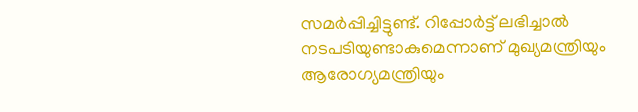സമർപ്പിച്ചിട്ടുണ്ട്. റിപ്പോർട്ട് ലഭിച്ചാൽ നടപടിയുണ്ടാകുമെന്നാണ് മുഖ്യമന്ത്രിയും ആരോഗ്യമന്ത്രിയും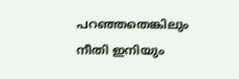പറഞ്ഞതെങ്കിലും നീതി ഇനിയും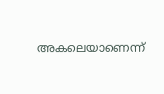അകലെയാണെന്ന്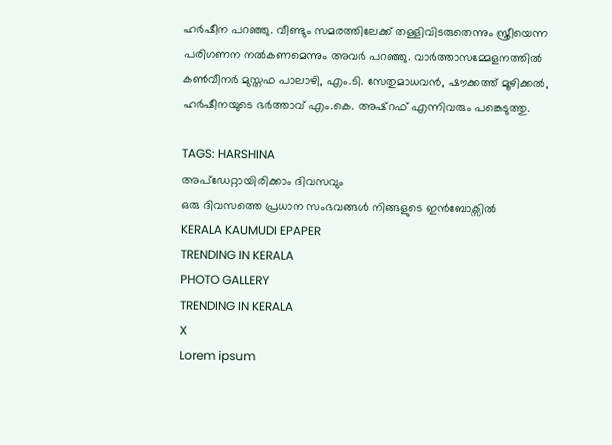ഹർഷീന പറഞ്ഞു. വീണ്ടും സമരത്തിലേക്ക് തള്ളിവിടരുതെന്നും സ്ത്രീയെന്ന പരിഗണന നൽകണമെന്നും അവർ പറഞ്ഞു. വാർത്താസമ്മേളനത്തിൽ കൺവീനർ മുസ്തഫ പാലാഴി, എം.ടി. സേതുമാധവൻ, ഷൗക്കത്ത് മൂഴിക്കൽ, ഹർഷീനയുടെ ഭർത്താവ് എം.കെ. അഷ്റഫ് എന്നിവരും പങ്കെടുത്തു.

TAGS: HARSHINA
അപ്ഡേറ്റായിരിക്കാം ദിവസവും
ഒരു ദിവസത്തെ പ്രധാന സംഭവങ്ങൾ നിങ്ങളുടെ ഇൻബോക്സിൽ
KERALA KAUMUDI EPAPER
TRENDING IN KERALA
PHOTO GALLERY
TRENDING IN KERALA
X
Lorem ipsum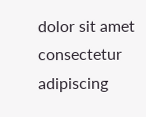dolor sit amet
consectetur adipiscing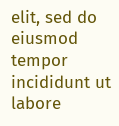elit, sed do eiusmod tempor incididunt ut labore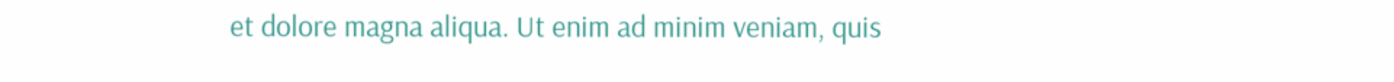et dolore magna aliqua. Ut enim ad minim veniam, quis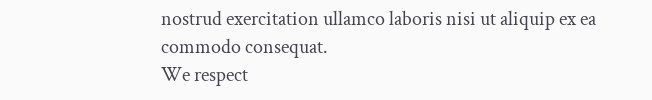nostrud exercitation ullamco laboris nisi ut aliquip ex ea commodo consequat.
We respect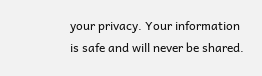your privacy. Your information is safe and will never be shared.